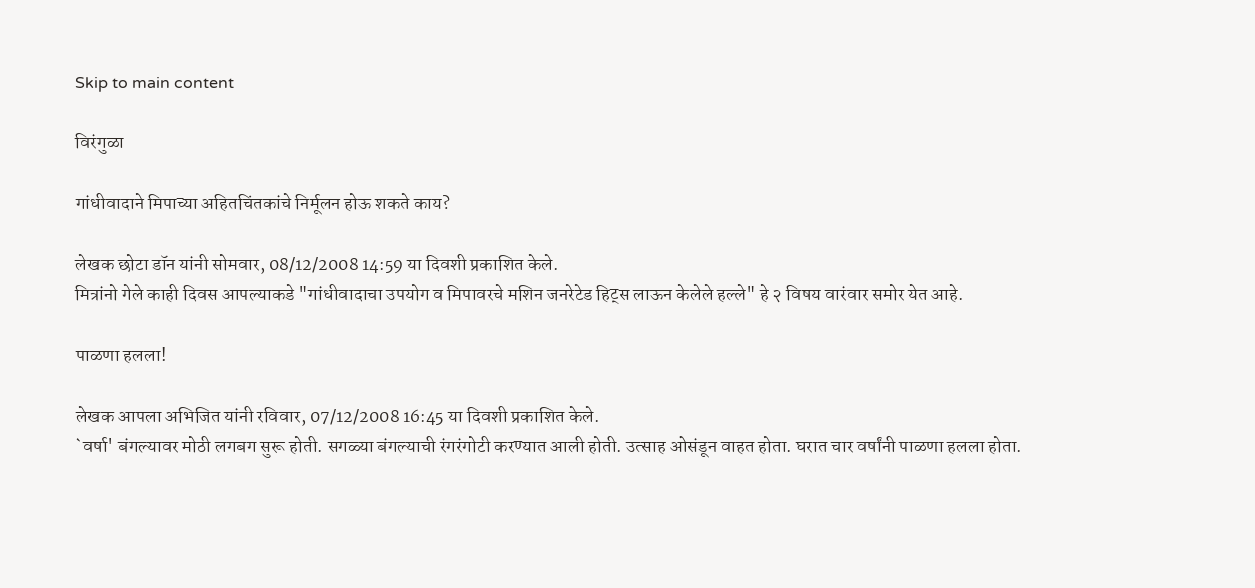Skip to main content

विरंगुळा

गांधीवादाने मिपाच्या अहितचिंतकांचे निर्मूलन होऊ शकते काय?

लेखक छोटा डॉन यांनी सोमवार, 08/12/2008 14:59 या दिवशी प्रकाशित केले.
मित्रांनो गेले काही दिवस आपल्याकडे "गांधीवादाचा उपयोग व मिपावरचे मशिन जनरेटेड हिट्स लाऊन केलेले हल्ले" हे २ विषय वारंवार समोर येत आहे.

पाळणा हलला!

लेखक आपला अभिजित यांनी रविवार, 07/12/2008 16:45 या दिवशी प्रकाशित केले.
`वर्षा' बंगल्यावर मोठी लगबग सुरू होती. सगळ्या बंगल्याची रंगरंगोटी करण्यात आली होती. उत्साह ओसंडून वाहत होता. घरात चार वर्षांनी पाळणा हलला होता.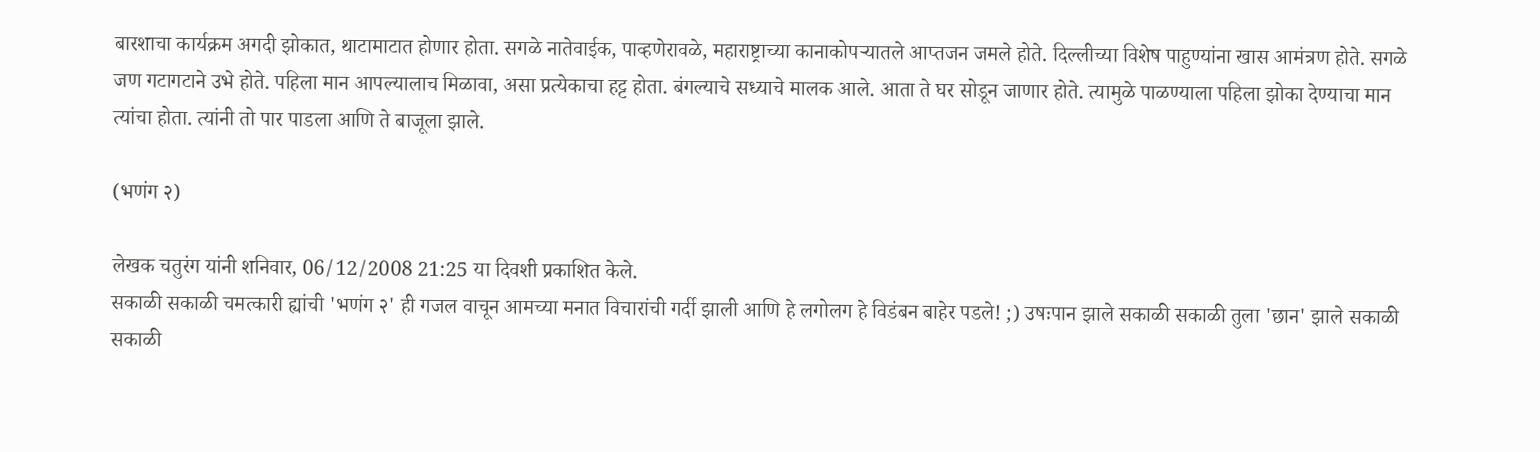बारशाचा कार्यक्रम अगदी झोकात, थाटामाटात होणार होता. सगळे नातेवाईक, पाव्हणेरावळे, महाराष्ट्राच्या कानाकोपऱ्यातले आप्तजन जमले होते. दिल्लीच्या विशेष पाहुण्यांना खास आमंत्रण होते. सगळे जण गटागटाने उभे होते. पहिला मान आपल्यालाच मिळावा, असा प्रत्येकाचा हट्ट होता. बंगल्याचे सध्याचे मालक आले. आता ते घर सोडून जाणार होते. त्यामुळे पाळण्याला पहिला झोका देण्याचा मान त्यांचा होता. त्यांनी तो पार पाडला आणि ते बाजूला झाले.

(भणंग २)

लेखक चतुरंग यांनी शनिवार, 06/12/2008 21:25 या दिवशी प्रकाशित केले.
सकाळी सकाळी चमत्कारी ह्यांची 'भणंग २' ही गजल वाचून आमच्या मनात विचारांची गर्दी झाली आणि हे लगोलग हे विडंबन बाहेर पडले! ;) उषःपान झाले सकाळी सकाळी तुला 'छान' झाले सकाळी सकाळी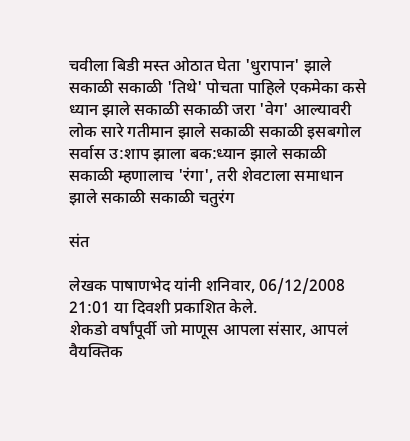चवीला बिडी मस्त ओठात घेता 'धुरापान' झाले सकाळी सकाळी 'तिथे' पोचता पाहिले एकमेका कसे ध्यान झाले सकाळी सकाळी जरा 'वेग' आल्यावरी लोक सारे गतीमान झाले सकाळी सकाळी इसबगोल सर्वास उ:शाप झाला बक:ध्यान झाले सकाळी सकाळी म्हणालाच 'रंगा', तरी शेवटाला समाधान झाले सकाळी सकाळी चतुरंग

संत

लेखक पाषाणभेद यांनी शनिवार, 06/12/2008 21:01 या दिवशी प्रकाशित केले.
शेकडो वर्षांपूर्वी जो माणूस आपला संसार, आपलं वैयक्तिक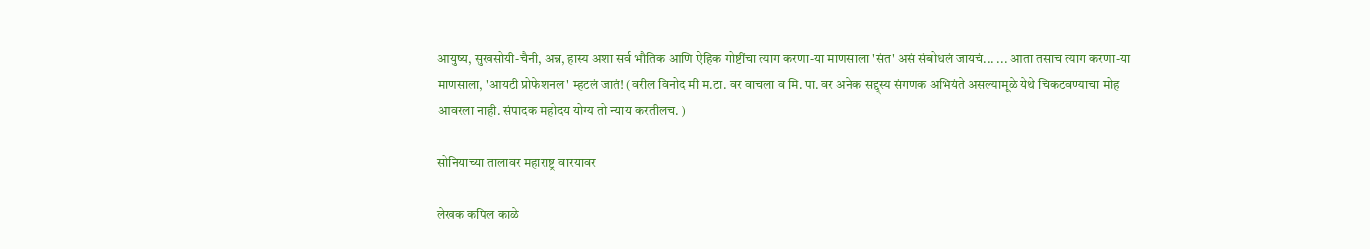आयुष्य, सुखसोयी-चैनी, अन्न, हास्य अशा सर्व भौतिक आणि ऐहिक गोष्टींचा त्याग करणा-या माणसाला 'संत' असं संबोधलं जायचं... ... आता तसाच त्याग करणा-या माणसाला, 'आयटी प्रोफेशनल' म्हटलं जातं! (वरील विनोद मी म.टा. वर वाचला व मि. पा. वर अनेक सद्द्स्य संगणक अभियंते असल्यामूळे येथे चिकटवण्याचा मोह आवरला नाही. संपादक महोदय योग्य तो न्याय करतीलच. )

सोनियाच्या तालावर महाराष्ट्र वारयावर

लेखक कपिल काळे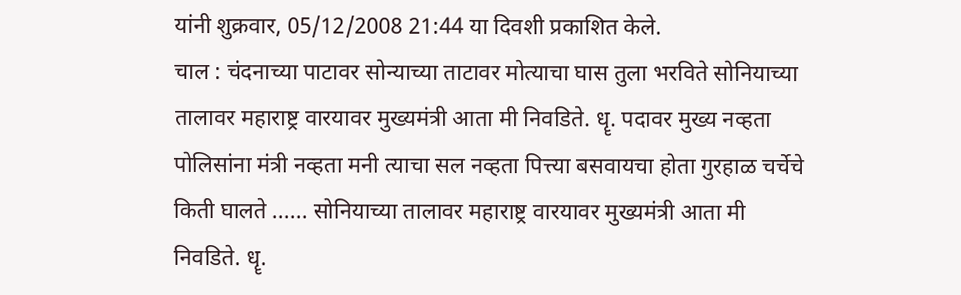यांनी शुक्रवार, 05/12/2008 21:44 या दिवशी प्रकाशित केले.
चाल : चंदनाच्या पाटावर सोन्याच्या ताटावर मोत्याचा घास तुला भरविते सोनियाच्या तालावर महाराष्ट्र वारयावर मुख्यमंत्री आता मी निवडिते. धॄ. पदावर मुख्य नव्हता पोलिसांना मंत्री नव्हता मनी त्याचा सल नव्हता पित्त्या बसवायचा होता गुरहाळ चर्चेचे किती घालते ...... सोनियाच्या तालावर महाराष्ट्र वारयावर मुख्यमंत्री आता मी निवडिते. धॄ.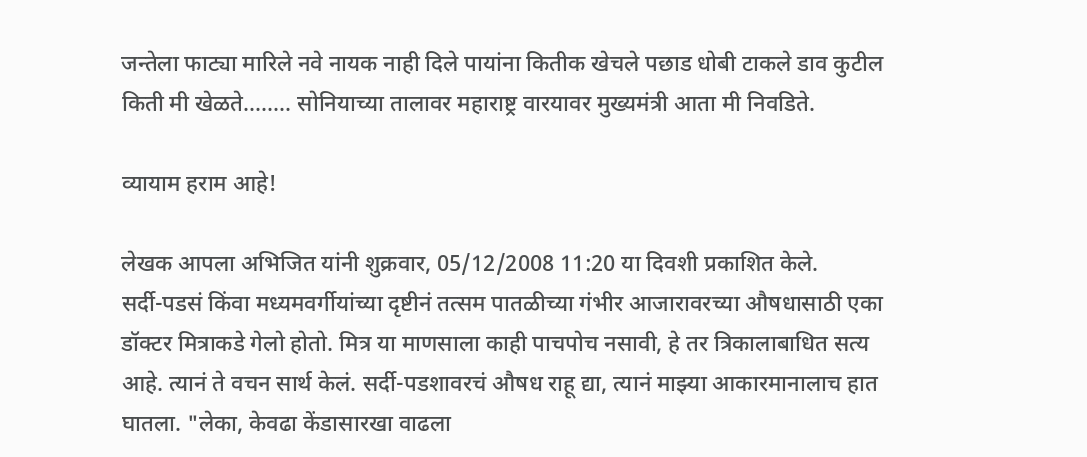जन्तेला फाट्या मारिले नवे नायक नाही दिले पायांना कितीक खेचले पछाड धोबी टाकले डाव कुटील किती मी खेळते........ सोनियाच्या तालावर महाराष्ट्र वारयावर मुख्यमंत्री आता मी निवडिते.

व्यायाम हराम आहे!

लेखक आपला अभिजित यांनी शुक्रवार, 05/12/2008 11:20 या दिवशी प्रकाशित केले.
सर्दी-पडसं किंवा मध्यमवर्गीयांच्या दृष्टीनं तत्सम पातळीच्या गंभीर आजारावरच्या औषधासाठी एका डॉक्‍टर मित्राकडे गेलो होतो. मित्र या माणसाला काही पाचपोच नसावी, हे तर त्रिकालाबाधित सत्य आहे. त्यानं ते वचन सार्थ केलं. सर्दी-पडशावरचं औषध राहू द्या, त्यानं माझ्या आकारमानालाच हात घातला. "लेका, केवढा केंडासारखा वाढला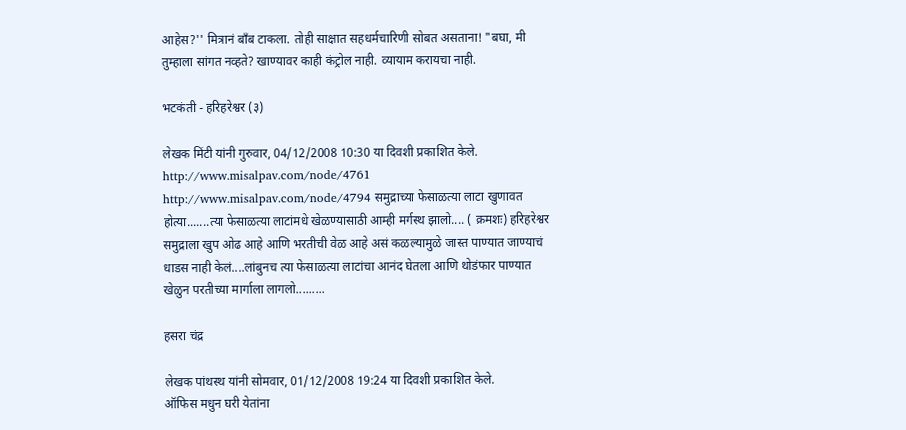आहेस?'' मित्रानं बॉंब टाकला. तोही साक्षात सहधर्मचारिणी सोबत असताना! "बघा, मी तुम्हाला सांगत नव्हते? खाण्यावर काही कंट्रोल नाही. व्यायाम करायचा नाही.

भटकंती - हरिहरेश्वर (३)

लेखक मिंटी यांनी गुरुवार, 04/12/2008 10:30 या दिवशी प्रकाशित केले.
http://www.misalpav.com/node/4761 http://www.misalpav.com/node/4794 समुद्राच्या फेसाळत्या लाटा खुणावत होत्या.......त्या फेसाळत्या लाटांमधे खेळण्यासाठी आम्ही मर्गस्थ झालो.... ( क्रमशः) हरिहरेश्वर समुद्राला खुप ओढ आहे आणि भरतीची वेळ आहे असं कळल्यामुळे जास्त पाण्यात जाण्याचं धाडस नाही केलं....लांबुनच त्या फेसाळत्या लाटांचा आनंद घेतला आणि थोडंफार पाण्यात खेळुन परतीच्या मार्गाला लागलो.........

हसरा चंद्र

लेखक पांथस्थ यांनी सोमवार, 01/12/2008 19:24 या दिवशी प्रकाशित केले.
ऑफिस मधुन घरी येतांना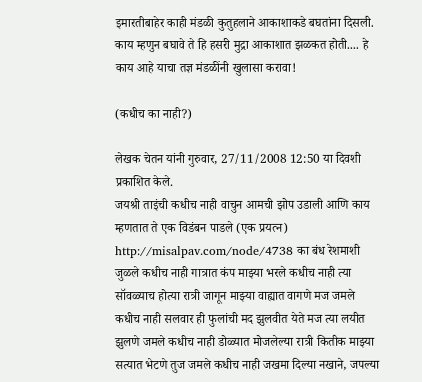इमारतीबाहेर काही मंडळी कुतुहलाने आकाशाकडे बघतांना दिसली. काय म्हणुन बघावे ते हि हसरी मुद्रा आकाशात झळकत होती.... हे काय आहे याचा तज्ञ मंडळींनी खुलासा करावा!

(कधीच का नाही?)

लेखक चेतन यांनी गुरुवार, 27/11/2008 12:50 या दिवशी प्रकाशित केले.
जयश्री ताइंची कधीच नाही वाचुन आमची झोप उडाली आणि काय म्हणतात ते एक विडंबन पाडले (एक प्रयत्न) http://misalpav.com/node/4738 का बंध रेशमाशी जुळले कधीच नाही गात्रात कंप माझ्या भरले कधीच नाही त्या सॉवळ्याच होत्या रात्री जागून माझ्या वाह्यात वागणे मज जमले कधीच नाही सलवार ही फुलांची मद झुलवीत येते मज त्या लयीत झुलणे जमले कधीच नाही डोळ्यात मोजलेल्या रात्री कितीक माझ्या सत्यात भेटणे तुज जमले कधीच नाही जखमा दिल्या नखाने, जपल्या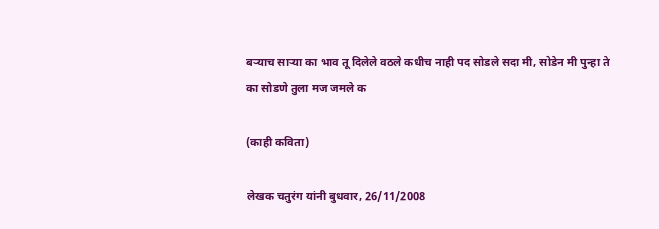बर्‍याच सार्‍या का भाव तू दिलेले वठले कधीच नाही पद सोडले सदा मी, सोडेन मी पुन्हा ते का सोडणे तुला मज जमले क

(काही कविता)

लेखक चतुरंग यांनी बुधवार, 26/11/2008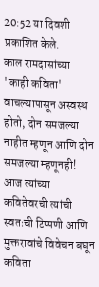20:52 या दिवशी प्रकाशित केले.
काल रामदासांच्या 'काही कविता' वाचल्यापासून अस्वस्थ होतो, दोन समजल्या नाहीत म्हणून आणि दोन समजल्या म्हणूनही! आज त्यांच्या कवितेवरची त्यांची स्वतःची टिप्पणी आणि मुक्तरावांचे विवेचन बघून कविता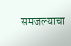समजल्याचा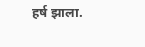हर्ष झाला.